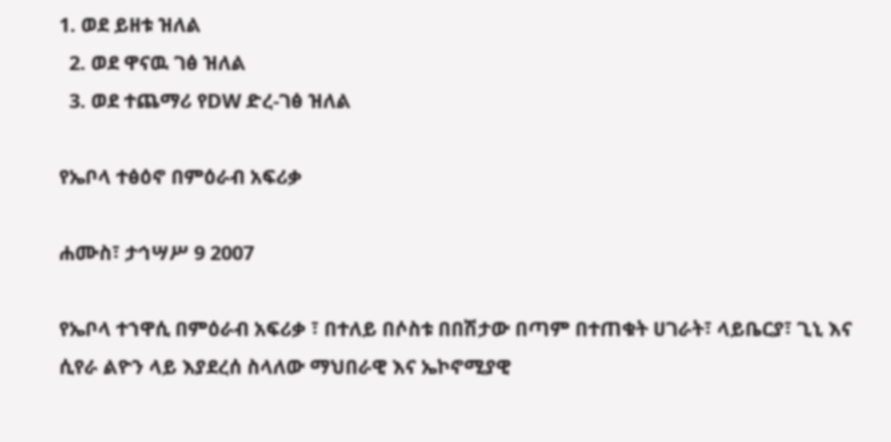1. ወደ ይዘቱ ዝለል
  2. ወደ ዋናዉ ገፅ ዝለል
  3. ወደ ተጨማሪ የDW ድረ-ገፅ ዝለል

የኤቦላ ተፅዕኖ በምዕራብ አፍሪቃ

ሐሙስ፣ ታኅሣሥ 9 2007

የኤቦላ ተኀዋሲ በምዕራብ አፍሪቃ ፣ በተለይ በሶስቱ በበሽታው በጣም በተጠቁት ሀገራት፣ ላይቤርያ፣ ጊኒ እና ሲየራ ልዮን ላይ እያደረሰ ስላለው ማህበራዊ እና ኤኮኖሚያዊ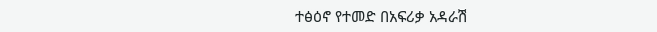ተፅዕኖ የተመድ በአፍሪቃ አዳራሽ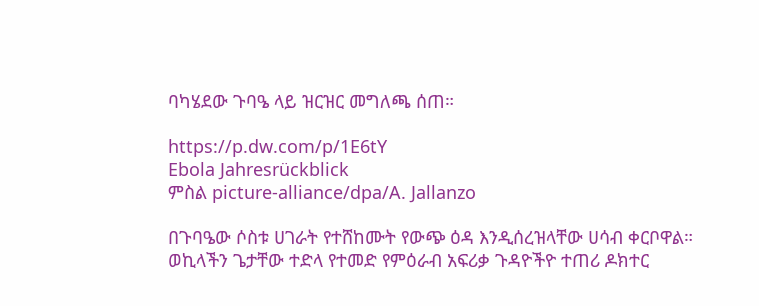ባካሄደው ጉባዔ ላይ ዝርዝር መግለጫ ሰጠ።

https://p.dw.com/p/1E6tY
Ebola Jahresrückblick
ምስል picture-alliance/dpa/A. Jallanzo

በጉባዔው ሶስቱ ሀገራት የተሸከሙት የውጭ ዕዳ እንዲሰረዝላቸው ሀሳብ ቀርቦዋል። ወኪላችን ጌታቸው ተድላ የተመድ የምዕራብ አፍሪቃ ጉዳዮችዮ ተጠሪ ዶክተር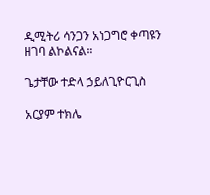ዲሚትሪ ሳንጋን አነጋግሮ ቀጣዩን ዘገባ ልኮልናል።

ጌታቸው ተድላ ኃይለጊዮርጊስ

አርያም ተክሌ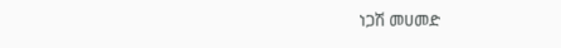ነጋሽ መሀመድ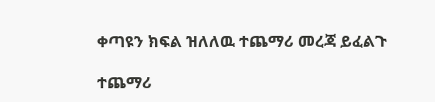ቀጣዩን ክፍል ዝለለዉ ተጨማሪ መረጃ ይፈልጉ

ተጨማሪ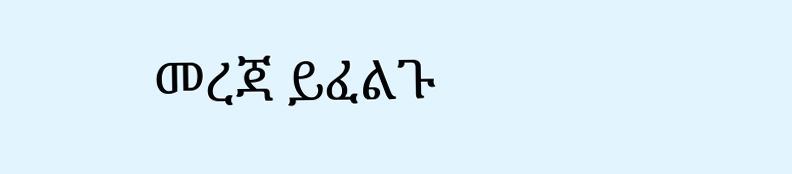መረጃ ይፈልጉ